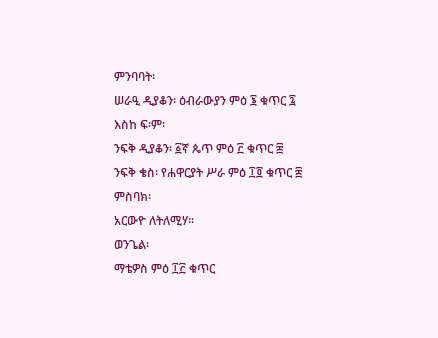ምንባባት፡
ሠራዒ ዲያቆን፡ ዕብራውያን ምዕ ፮ ቁጥር ፯ እስከ ፍ፡ም፡
ንፍቅ ዲያቆን፡ ፩ኛ ጴጥ ምዕ ፫ ቁጥር ፰
ንፍቅ ቄስ፡ የሐዋርያት ሥራ ምዕ ፲፬ ቁጥር ፰
ምስባክ፡
አርውዮ ለትለሚሃ።
ወንጌል፡
ማቴዎስ ምዕ ፲፫ ቁጥር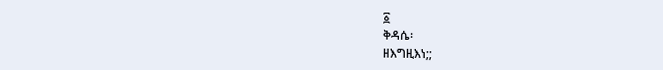፩
ቅዳሴ፡
ዘእግዚእነ;;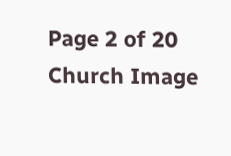Page 2 of 20
Church Image